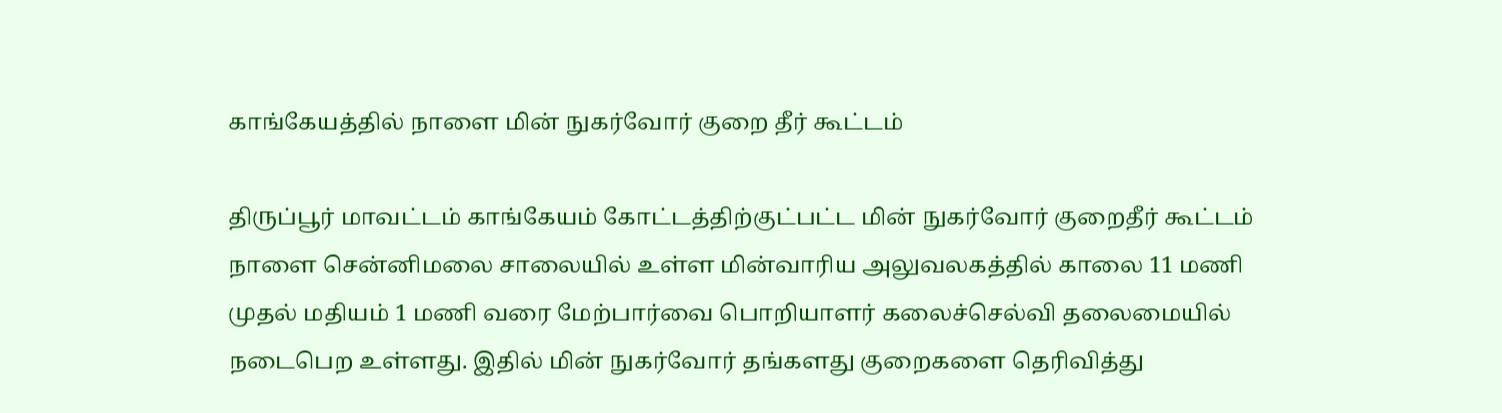காங்கேயத்தில் நாளை மின் நுகர்வோர் குறை தீர் கூட்டம்

திருப்பூர் மாவட்டம் காங்கேயம் கோட்டத்திற்குட்பட்ட மின் நுகர்வோர் குறைதீர் கூட்டம் நாளை சென்னிமலை சாலையில் உள்ள மின்வாரிய அலுவலகத்தில் காலை 11 மணி முதல் மதியம் 1 மணி வரை மேற்பார்வை பொறியாளர் கலைச்செல்வி தலைமையில் நடைபெற உள்ளது. இதில் மின் நுகர்வோர் தங்களது குறைகளை தெரிவித்து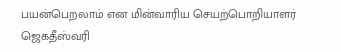பயன்பெறலாம் என மின்வாரிய செயற்பொறியாளர் ஜெகதீஸ்வரி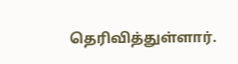தெரிவித்துள்ளார்.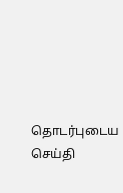தொடர்புடைய செய்தி